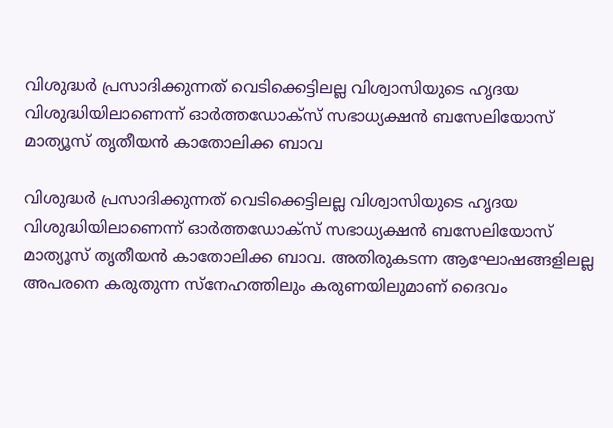വിശുദ്ധർ പ്രസാദിക്കുന്നത് വെടിക്കെട്ടിലല്ല വിശ്വാസിയുടെ ഹൃദയ വിശുദ്ധിയിലാണെന്ന് ഓർത്തഡോക്സ് സഭാധ്യക്ഷൻ ബസേലിയോസ് മാത്യൂസ് തൃതീയൻ കാതോലിക്ക ബാവ

വിശുദ്ധർ പ്രസാദിക്കുന്നത് വെടിക്കെട്ടിലല്ല വിശ്വാസിയുടെ ഹൃദയ വിശുദ്ധിയിലാണെന്ന് ഓർത്തഡോക്സ് സഭാധ്യക്ഷൻ ബസേലിയോസ് മാത്യൂസ് തൃതീയൻ കാതോലിക്ക ബാവ. അതിരുകടന്ന ആഘോഷങ്ങളിലല്ല അപരനെ കരുതുന്ന സ്നേഹത്തിലും കരുണയിലുമാണ് ദൈവം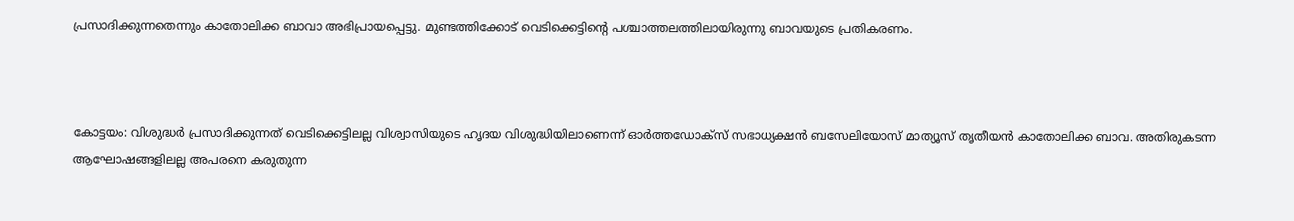പ്രസാദിക്കുന്നതെന്നും കാതോലിക്ക ബാവാ അഭിപ്രായപ്പെട്ടു. മുണ്ടത്തിക്കോട് വെടിക്കെട്ടിന്റെ പശ്ചാത്തലത്തിലായിരുന്നു ബാവയുടെ പ്രതികരണം.



കോട്ടയം: വിശുദ്ധർ പ്രസാദിക്കുന്നത് വെടിക്കെട്ടിലല്ല വിശ്വാസിയുടെ ഹൃദയ വിശുദ്ധിയിലാണെന്ന് ഓർത്തഡോക്സ് സഭാധ്യക്ഷൻ ബസേലിയോസ് മാത്യൂസ് തൃതീയൻ കാതോലിക്ക ബാവ. അതിരുകടന്ന ആഘോഷങ്ങളിലല്ല അപരനെ കരുതുന്ന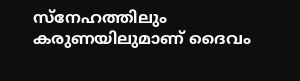സ്നേഹത്തിലും കരുണയിലുമാണ് ദൈവം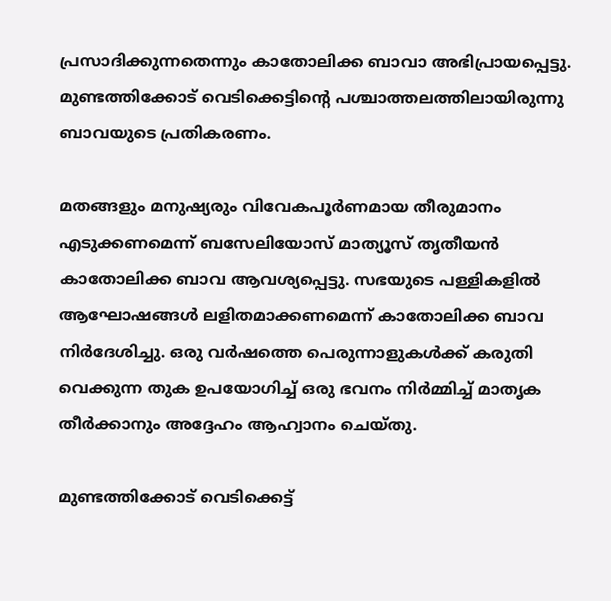പ്രസാദിക്കുന്നതെന്നും കാതോലിക്ക ബാവാ അഭിപ്രായപ്പെട്ടു. മുണ്ടത്തിക്കോട് വെടിക്കെട്ടിന്റെ പശ്ചാത്തലത്തിലായിരുന്നു ബാവയുടെ പ്രതികരണം.

മതങ്ങളും മനുഷ്യരും വിവേകപൂർണമായ തീരുമാനം എടുക്കണമെന്ന് ബസേലിയോസ് മാത്യൂസ് തൃതീയൻ കാതോലിക്ക ബാവ ആവശ്യപ്പെട്ടു. സഭയുടെ പള്ളികളിൽ ആഘോഷങ്ങൾ ലളിതമാക്കണമെന്ന് കാതോലിക്ക ബാവ നിർദേശിച്ചു. ഒരു വർഷത്തെ പെരുന്നാളുകൾക്ക് കരുതി വെക്കുന്ന തുക ഉപയോഗിച്ച് ഒരു ഭവനം നിർമ്മിച്ച് മാതൃക തീർക്കാനും അദ്ദേഹം ആഹ്വാനം ചെയ്തു.

മുണ്ടത്തിക്കോട് വെടിക്കെട്ട്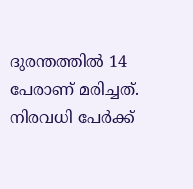ദുരന്തത്തിൽ 14 പേരാണ് മരിച്ചത്. നിരവധി പേർക്ക്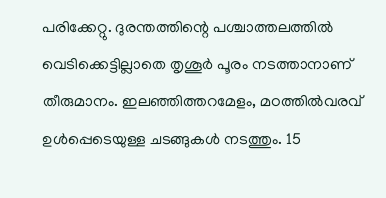പരിക്കേറ്റു. ദുരന്തത്തിന്റെ പശ്ചാത്തലത്തില്‍ വെടിക്കെട്ടില്ലാതെ തൃശൂർ പൂരം നടത്താനാണ് തീരുമാനം. ഇലഞ്ഞിത്തറമേളം, മഠത്തില്‍വരവ് ഉള്‍പ്പെടെയുള്ള ചടങ്ങുകള്‍ നടത്തും. 15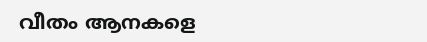വീതം ആനകളെ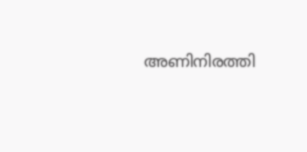അണിനിരത്തി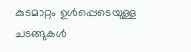കുടമാറ്റം ഉള്‍പ്പെടെയുള്ള ചടങ്ങുകള്‍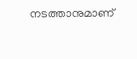നടത്താനുമാണ്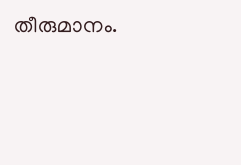തീരുമാനം.